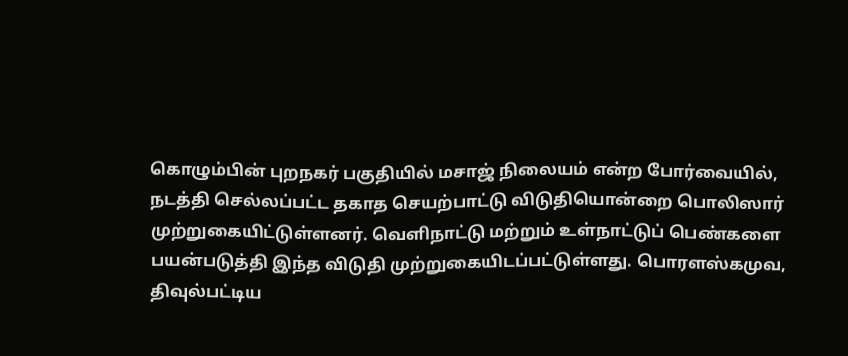கொழும்பின் புறநகர் பகுதியில் மசாஜ் நிலையம் என்ற போர்வையில், நடத்தி செல்லப்பட்ட தகாத செயற்பாட்டு விடுதியொன்றை பொலிஸார் முற்றுகையிட்டுள்ளனர். வெளிநாட்டு மற்றும் உள்நாட்டுப் பெண்களை பயன்படுத்தி இந்த விடுதி முற்றுகையிடப்பட்டுள்ளது. பொரளஸ்கமுவ, திவுல்பட்டிய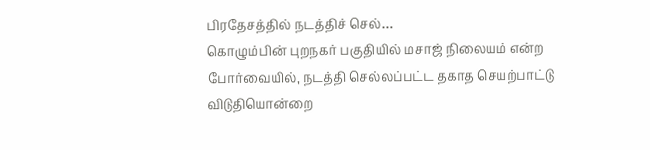பிரதேசத்தில் நடத்திச் செல்…
கொழும்பின் புறநகர் பகுதியில் மசாஜ் நிலையம் என்ற போர்வையில், நடத்தி செல்லப்பட்ட தகாத செயற்பாட்டு விடுதியொன்றை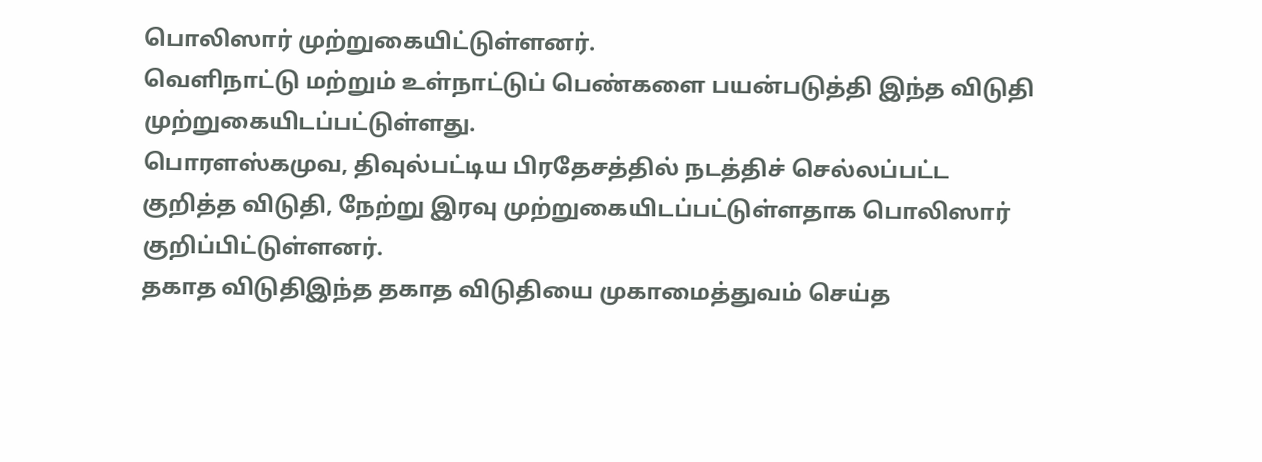பொலிஸார் முற்றுகையிட்டுள்ளனர்.
வெளிநாட்டு மற்றும் உள்நாட்டுப் பெண்களை பயன்படுத்தி இந்த விடுதி முற்றுகையிடப்பட்டுள்ளது.
பொரளஸ்கமுவ, திவுல்பட்டிய பிரதேசத்தில் நடத்திச் செல்லப்பட்ட குறித்த விடுதி, நேற்று இரவு முற்றுகையிடப்பட்டுள்ளதாக பொலிஸார் குறிப்பிட்டுள்ளனர்.
தகாத விடுதிஇந்த தகாத விடுதியை முகாமைத்துவம் செய்த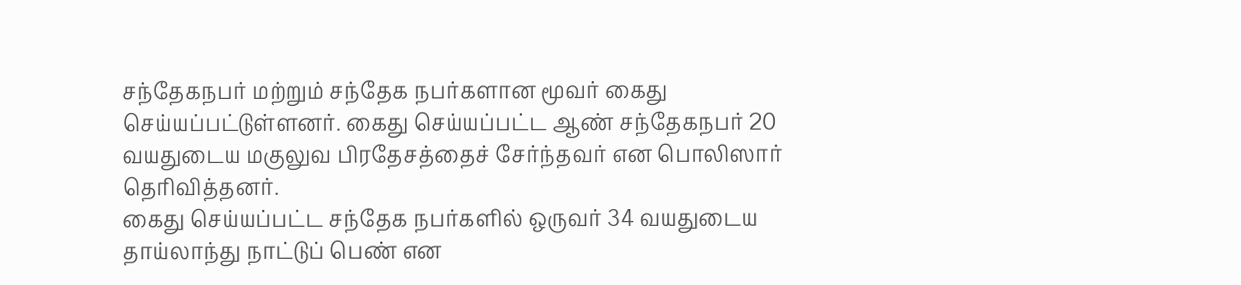சந்தேகநபர் மற்றும் சந்தேக நபர்களான மூவர் கைது செய்யப்பட்டுள்ளனர். கைது செய்யப்பட்ட ஆண் சந்தேகநபர் 20 வயதுடைய மகுலுவ பிரதேசத்தைச் சேர்ந்தவர் என பொலிஸார் தெரிவித்தனர்.
கைது செய்யப்பட்ட சந்தேக நபர்களில் ஒருவர் 34 வயதுடைய தாய்லாந்து நாட்டுப் பெண் என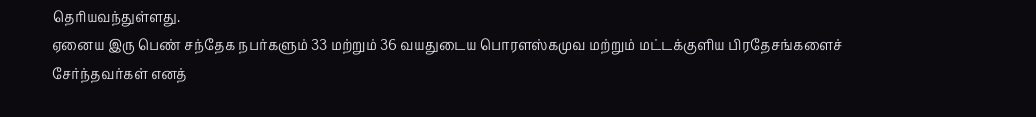தெரியவந்துள்ளது.
ஏனைய இரு பெண் சந்தேக நபர்களும் 33 மற்றும் 36 வயதுடைய பொரளஸ்கமுவ மற்றும் மட்டக்குளிய பிரதேசங்களைச் சேர்ந்தவர்கள் எனத்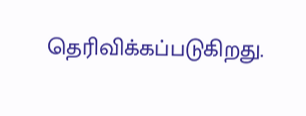தெரிவிக்கப்படுகிறது.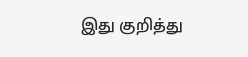இது குறித்து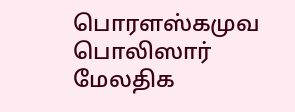பொரளஸ்கமுவ பொலிஸார் மேலதிக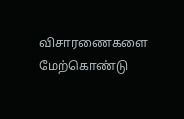விசாரணைகளை மேற்கொண்டு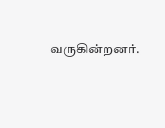வருகின்றனர்.